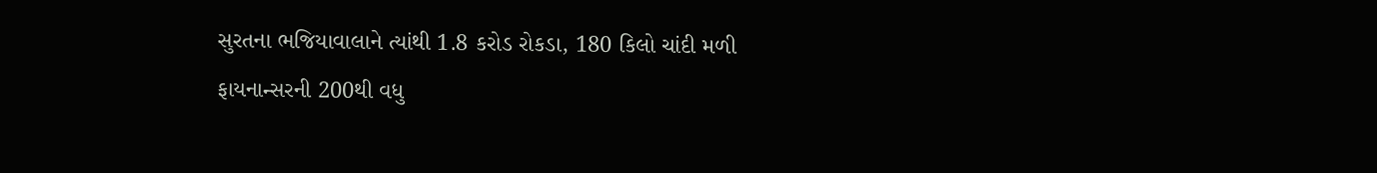સુરતના ભજિયાવાલાને ત્યાંથી 1.8 કરોડ રોકડા, 180 કિલો ચાંદી મળી
ફાયનાન્સરની 200થી વધુ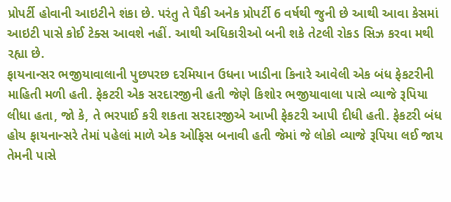પ્રોપર્ટી હોવાની આઇટીને શંકા છે. પરંતુ તે પૈકી અનેક પ્રોપર્ટી 6 વર્ષથી જુની છે આથી આવા કેસમાં આઇટી પાસે કોઈ ટેક્સ આવશે નહીં. આથી અધિકારીઓ બની શકે તેટલી રોકડ સિઝ કરવા મથી રહ્યા છે.
ફાયનાન્સર ભજીયાવાલાની પુછપરછ દરમિયાન ઉધના ખાડીના કિનારે આવેલી એક બંધ ફેકટરીની માહિતી મળી હતી. ફેકટરી એક સરદારજીની હતી જેણે કિશોર ભજીયાવાલા પાસે વ્યાજે રૂપિયા લીધા હતા, જો કે, તે ભરપાઈ કરી શકતા સરદારજીએ આખી ફેકટરી આપી દીધી હતી. ફેકટરી બંધ હોય ફાયનાન્સરે તેમાં પહેલાં માળે એક ઓફિસ બનાવી હતી જેમાં જે લોકો વ્યાજે રૂપિયા લઈ જાય તેમની પાસે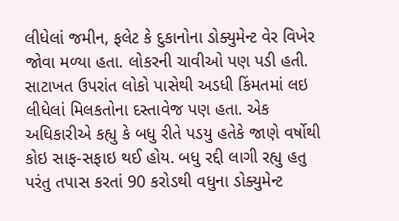લીધેલાં જમીન, ફલેટ કે દુકાનોના ડોક્યુમેન્ટ વેર વિખેર જોવા મળ્યા હતા. લોકરની ચાવીઓ પણ પડી હતી. સાટાખત ઉપરાંત લોકો પાસેથી અડધી કિંમતમાં લઇ લીધેલાં મિલકતોના દસ્તાવેજ પણ હતા. એક અધિકારીએ કહ્યુ કે બધુ રીતે પડયુ હતેકે જાણે વર્ષોથી કોઇ સાફ-સફાઇ થઈ હોય. બધુ રદ્દી લાગી રહ્યુ હતુ પરંતુ તપાસ કરતાં 90 કરોડથી વધુના ડોક્યુમેન્ટ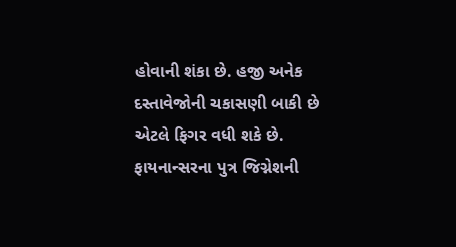હોવાની શંકા છે. હજી અનેક દસ્તાવેજોની ચકાસણી બાકી છે એટલે ફિગર વધી શકે છે.
ફાયનાન્સરના પુત્ર જિગ્નેશની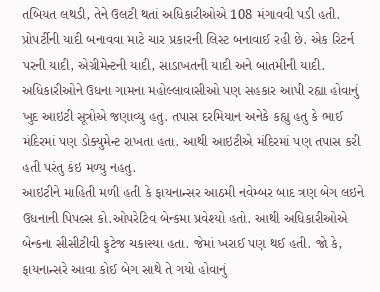તબિયત લથડી, તેને ઉલટી થતાં અધિકારીઓએ 108 મંગાવવી પડી હતી. પ્રોપર્ટીની યાદી બનાવવા માટે ચાર પ્રકારની લિસ્ટ બનાવાઈ રહી છે. એક રિટર્ન પરની યાદી, એગ્રીમેન્ટની યાદી, સાડાખતની યાદી અને બાતમીની યાદી. અધિકારીઓને ઉધના ગામના મહોલ્લાવાસીઓ પણ સહકાર આપી રહ્યા હોવાનું ખુદ આઇટી સૂત્રોએ જણાવ્યુ હતુ. તપાસ દરમિયાન અનેકે કહ્યુ હતુ કે ભાઈ મંદિરમાં પણ ડોક્યુમેન્ટ રાખતા હતા. આથી આઇટીએ મંદિરમાં પણ તપાસ કરી હતી પરંતુ કંઇ મળ્યુ નહતુ.
આઇટીને માહિતી મળી હતી કે ફાયનાન્સર આઠમી નવેમ્બર બાદ ત્રણ બેગ લઇને ઉધનાની પિપલ્સ કો.ઓપરેટિવ બેન્કમા પ્રવેશ્યો હતો. આથી અધિકારીઓએ બેન્કના સીસીટીવી ફુટેજ ચકાસ્યા હતા. જેમાં ખરાઈ પણ થઈ હતી. જો કે, ફાયનાન્સરે આવા કોઈ બેગ સાથે તે ગયો હોવાનું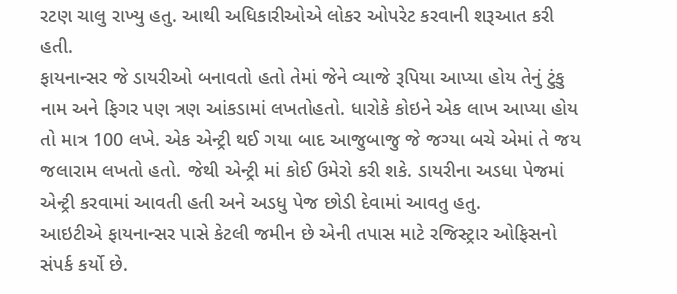રટણ ચાલુ રાખ્યુ હતુ. આથી અધિકારીઓએ લોકર ઓપરેટ કરવાની શરૂઆત કરી હતી.
ફાયનાન્સર જે ડાયરીઓ બનાવતો હતો તેમાં જેને વ્યાજે રૂપિયા આપ્યા હોય તેનું ટુંકુ નામ અને ફિગર પણ ત્રણ આંકડામાં લખતોહતો. ધારોકે કોઇને એક લાખ આપ્યા હોય તો માત્ર 100 લખે. એક એન્ટ્રી થઈ ગયા બાદ આજુબાજુ જે જગ્યા બચે એમાં તે જય જલારામ લખતો હતો. જેથી એન્ટ્રી માં કોઈ ઉમેરો કરી શકે. ડાયરીના અડધા પેજમાં એન્ટ્રી કરવામાં આવતી હતી અને અડધુ પેજ છોડી દેવામાં આવતુ હતુ.
આઇટીએ ફાયનાન્સર પાસે કેટલી જમીન છે એની તપાસ માટે રજિસ્ટ્રાર ઓફિસનો સંપર્ક કર્યો છે.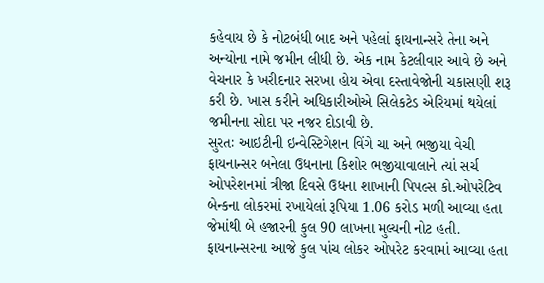કહેવાય છે કે નોટબંધી બાદ અને પહેલાં ફાયનાન્સરે તેના અને અન્યોના નામે જમીન લીધી છે. એક નામ કેટલીવાર આવે છે અને વેચનાર કે ખરીદનાર સરખા હોય એવા દસ્તાવેજોની ચકાસણી શરૂ કરી છે. ખાસ કરીને અધિકારીઓએ સિલેકટેડ એરિયમાં થયેલાં જમીનના સોદા પર નજર દોડાવી છે.
સુરતઃ આઇટીની ઇન્વેસ્ટિગેશન વિંગે ચા અને ભજીયા વેચી ફાયનાન્સર બનેલા ઉધનાના કિશોર ભજીયાવાલાને ત્યાં સર્ચ ઓપરેશનમાં ત્રીજા દિવસે ઉધના શાખાની પિપલ્સ કો.ઓપરેટિવ બેન્કના લોકરમાં રખાયેલાં રૂપિયા 1.06 કરોડ મળી આવ્યા હતા જેમાંથી બે હજારની કુલ 90 લાખના મુલ્યની નોટ હતી. ફાયનાન્સરના આજે કુલ પાંચ લોકર ઓપરેટ કરવામાં આવ્યા હતા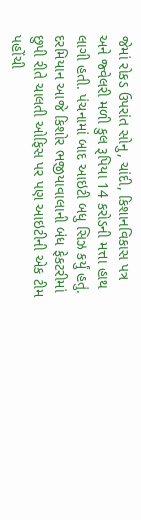જેમાં રોકડ ઉપરાંત સોનુ, ચાંદી, કિશાનવિકાસ પત્ર અને જ્વેલરી મળી કુલ રૂપિયા 14 કરોડની મત્તા હાથ લાગી હતી. પંચનામાં બાદ આઇટી બધુ સિઝ કર્યું હતું.
દરમિયાન આજે કિશોર ભજીયાવાલાની બંધ ફેકટરીમાં છુપી રીતે ચાલતી ઓફિસ પર પણ આઇટીની એક ટીમ પહોંચી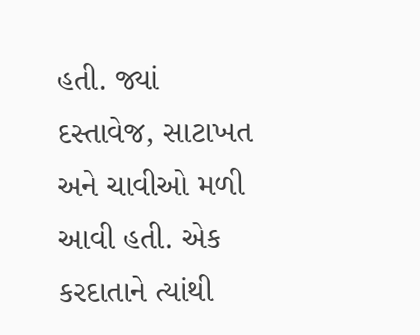હતી. જ્યાં દસ્તાવેજ, સાટાખત અને ચાવીઓ મળી આવી હતી. એક કરદાતાને ત્યાંથી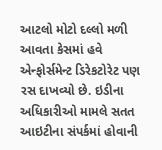આટલો મોટો દલ્લો મળી આવતા કેસમાં હવે એન્ફોર્સમેન્ટ ડિરેકટોરેટ પણ રસ દાખવ્યો છે. ઇડીના અધિકારીઓ મામલે સતત આઇટીના સંપર્કમાં હોવાની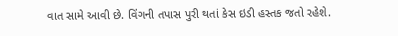વાત સામે આવી છે. વિંગની તપાસ પુરી થતાં કેસ ઇડી હસ્તક જતો રહેશે.